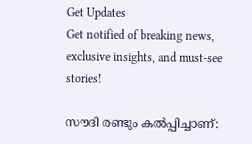Get Updates
Get notified of breaking news, exclusive insights, and must-see stories!

സൗദി രണ്ടും കല്‍പ്പിച്ചാണ്: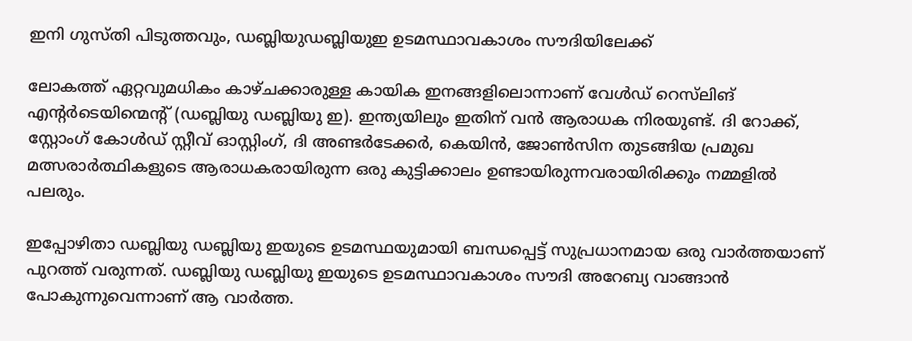ഇനി ഗുസ്തി പിടുത്തവും, ഡബ്ലിയുഡബ്ലിയുഇ ഉടമസ്ഥാവകാശം സൗദിയിലേക്ക്

ലോകത്ത് ഏറ്റവുമധികം കാഴ്ചക്കാരുള്ള കായിക ഇനങ്ങളിലൊന്നാണ് വേൾഡ് റെസ്‌ലിങ് എന്റർടെയിന്മെന്റ് (ഡബ്ലിയു ഡബ്ലിയു ഇ). ഇന്ത്യയിലും ഇതിന് വൻ ആരാധക നിരയുണ്ട്. ദി റോക്ക്, സ്റ്റോംഗ് കോൾഡ് സ്റ്റീവ് ഓസ്റ്റിംഗ്, ദി അണ്ടർടേക്കർ, കെയിന്‍, ജോണ്‍സിന തുടങ്ങിയ പ്രമുഖ മത്സരാർത്ഥികളുടെ ആരാധകരായിരുന്ന ഒരു കുട്ടിക്കാലം ഉണ്ടായിരുന്നവരായിരിക്കും നമ്മളില്‍ പലരും.

ഇപ്പോഴിതാ ഡബ്ലിയു ഡബ്ലിയു ഇയുടെ ഉടമസ്ഥയുമായി ബന്ധപ്പെട്ട് സുപ്രധാനമായ ഒരു വാർത്തയാണ് പുറത്ത് വരുന്നത്. ഡബ്ലിയു ഡബ്ലിയു ഇയുടെ ഉടമസ്ഥാവകാശം സൗദി അറേബ്യ വാങ്ങാന്‍ പോകുന്നുവെന്നാണ് ആ വാർത്ത.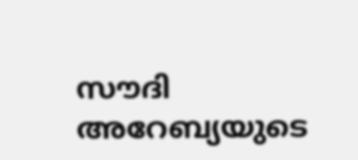സൗദി അറേബ്യയുടെ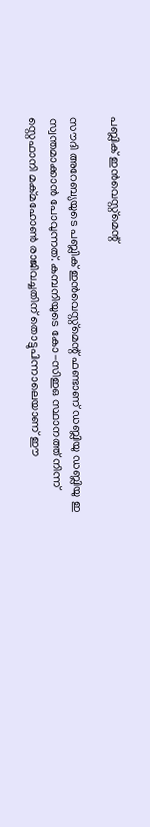പബ്ലിക് ഇൻവെസ്റ്റ്‌മെന്റ്

സൗദി അറേബ്യയുടെ പബ്ലിക് ഇൻവെസ്റ്റ്‌മെന്റ് ഫണ്ടാണ് ഡബ്ലിയു ഡബ്ലിയു ഇ സ്വന്തമാക്കാന്‍ പോവുന്നത്. കമ്പനിയുടെ കോ-സിഇഒ സ്ഥാനത്ത് നിന്ന് സ്റ്റെഫാനി മക്മഹോൺ രാജിവച്ചതിന് തൊട്ടുപിന്നാലെയാണ് ഈ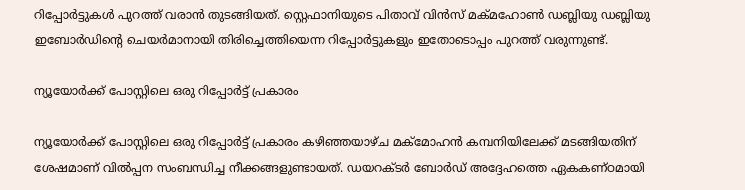റിപ്പോർട്ടുകള്‍ പുറത്ത് വരാന്‍ തുടങ്ങിയത്. സ്റ്റെഫാനിയുടെ പിതാവ് വിൻസ് മക്മഹോൺ ഡബ്ലിയു ഡബ്ലിയു ഇബോർഡിന്റെ ചെയർമാനായി തിരിച്ചെത്തിയെന്ന റിപ്പോർട്ടുകളും ഇതോടൊപ്പം പുറത്ത് വരുന്നുണ്ട്.

ന്യൂയോർക്ക് പോസ്റ്റിലെ ഒരു റിപ്പോർട്ട് പ്രകാരം

ന്യൂയോർക്ക് പോസ്റ്റിലെ ഒരു റിപ്പോർട്ട് പ്രകാരം കഴിഞ്ഞയാഴ്ച മക്മോഹൻ കമ്പനിയിലേക്ക് മടങ്ങിയതിന് ശേഷമാണ് വില്‍പ്പന സംബന്ധിച്ച നീക്കങ്ങളുണ്ടായത്. ഡയറക്ടർ ബോർഡ് അദ്ദേഹത്തെ ഏകകണ്ഠമായി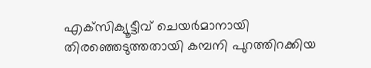എക്‌സിക്യൂട്ടീവ് ചെയർമാനായി തിരഞ്ഞെടുത്തതായി കമ്പനി പുറത്തിറക്കിയ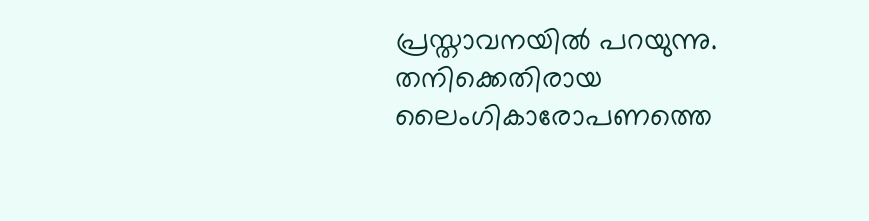പ്രസ്താവനയിൽ പറയുന്നു. തനിക്കെതിരായ ലൈംഗികാരോപണത്തെ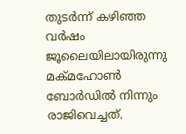തുടർന്ന് കഴിഞ്ഞ വർഷം ജൂലൈയിലായിരുന്നു മക്മഹോൺ ബോർഡില്‍ നിന്നും രാജിവെച്ചത്.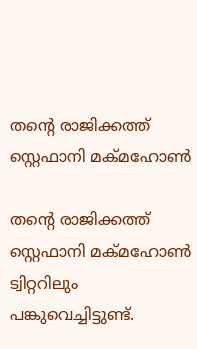തന്റെ രാജിക്കത്ത് സ്റ്റെഫാനി മക്മഹോൺ

തന്റെ രാജിക്കത്ത് സ്റ്റെഫാനി മക്മഹോൺ ട്വിറ്ററിലും പങ്കുവെച്ചിട്ടുണ്ട്.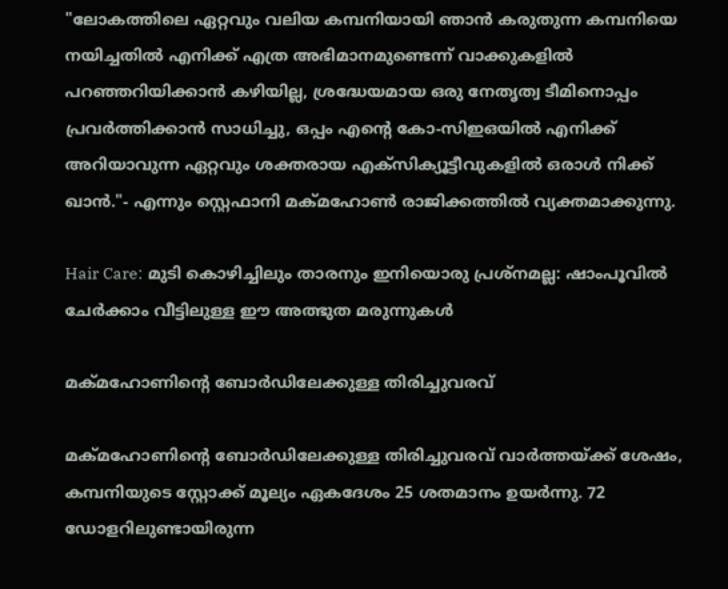"ലോകത്തിലെ ഏറ്റവും വലിയ കമ്പനിയായി ഞാൻ കരുതുന്ന കമ്പനിയെ നയിച്ചതിൽ എനിക്ക് എത്ര അഭിമാനമുണ്ടെന്ന് വാക്കുകളിൽ പറഞ്ഞറിയിക്കാൻ കഴിയില്ല, ശ്രദ്ധേയമായ ഒരു നേതൃത്വ ടീമിനൊപ്പം പ്രവർത്തിക്കാന്‍ സാധിച്ചു, ഒപ്പം എന്റെ കോ-സിഇഒയിൽ എനിക്ക് അറിയാവുന്ന ഏറ്റവും ശക്തരായ എക്സിക്യൂട്ടീവുകളിൽ ഒരാള്‍ നിക്ക് ഖാൻ."- എന്നും സ്റ്റെഫാനി മക്മഹോൺ രാജിക്കത്തില്‍ വ്യക്തമാക്കുന്നു.

Hair Care: മുടി കൊഴിച്ചിലും താരനും ഇനിയൊരു പ്രശ്നമല്ല: ഷാംപൂവില്‍ ചേർക്കാം വീട്ടിലുള്ള ഈ അത്ഭുത മരുന്നുകള്‍

മക്മഹോണിന്റെ ബോർഡിലേക്കുള്ള തിരിച്ചുവരവ്

മക്മഹോണിന്റെ ബോർഡിലേക്കുള്ള തിരിച്ചുവരവ് വാർത്തയ്ക്ക് ശേഷം, കമ്പനിയുടെ സ്റ്റോക്ക് മൂല്യം ഏകദേശം 25 ശതമാനം ഉയർന്നു. 72 ഡോളറിലുണ്ടായിരുന്ന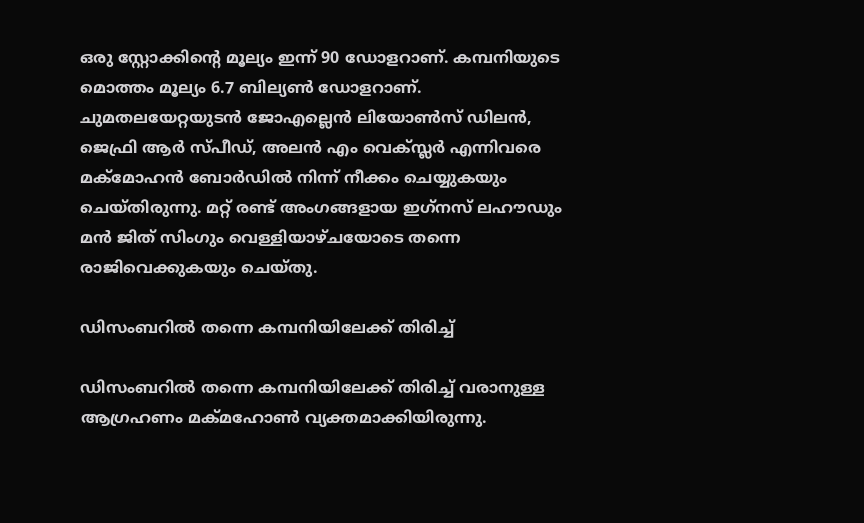ഒരു സ്റ്റോക്കിന്റെ മൂല്യം ഇന്ന് 90 ഡോളറാണ്. കമ്പനിയുടെ മൊത്തം മൂല്യം 6.7 ബില്യൺ ഡോളറാണ്. ചുമതലയേറ്റയുടൻ ജോഎല്ലെൻ ലിയോൺസ് ഡിലൻ, ജെഫ്രി ആർ സ്പീഡ്, അലൻ എം വെക്സ്ലർ എന്നിവരെ മക്മോഹന്‍ ബോർഡിൽ നിന്ന് നീക്കം ചെയ്യുകയും ചെയ്തിരുന്നു. മറ്റ് രണ്ട് അംഗങ്ങളായ ഇഗ്‌നസ് ലഹൗഡും മൻ ജിത് സിംഗും വെള്ളിയാഴ്ചയോടെ തന്നെ രാജിവെക്കുകയും ചെയ്തു.

ഡിസംബറിൽ തന്നെ കമ്പനിയിലേക്ക് തിരിച്ച്

ഡിസംബറിൽ തന്നെ കമ്പനിയിലേക്ക് തിരിച്ച് വരാനുള്ള ആഗ്രഹണം മക്മഹോൺ വ്യക്തമാക്കിയിരുന്നു.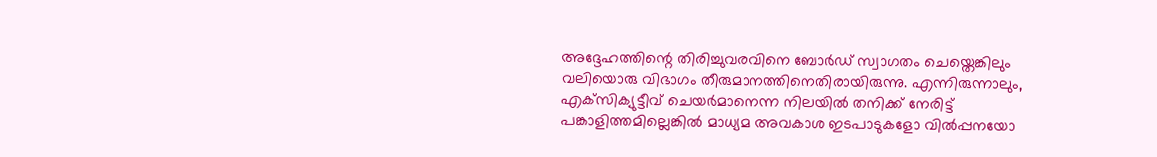അദ്ദേഹത്തിന്റെ തിരിച്ചുവരവിനെ ബോർഡ് സ്വാഗതം ചെയ്തെങ്കിലും വലിയൊരു വിഭാഗം തീരുമാനത്തിനെതിരായിരുന്നു. എന്നിരുന്നാലും, എക്‌സിക്യുട്ടീവ് ചെയർമാനെന്ന നിലയിൽ തനിക്ക് നേരിട്ട് പങ്കാളിത്തമില്ലെങ്കിൽ മാധ്യമ അവകാശ ഇടപാടുകളോ വിൽപ്പനയോ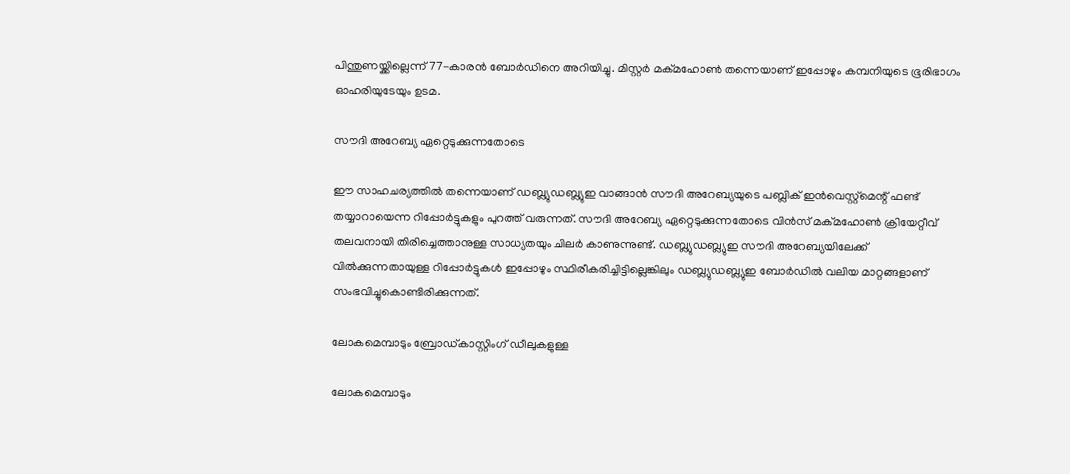പിന്തുണയ്ക്കില്ലെന്ന് 77-കാരൻ ബോർഡിനെ അറിയിച്ചു. മിസ്റ്റർ മക്മഹോൺ തന്നെയാണ് ഇപ്പോഴും കമ്പനിയുടെ ഭൂരിഭാഗം ഓഹരിയുടേയും ഉടമ.

സൗദി അറേബ്യ ഏറ്റെടുക്കുന്നതോടെ

ഈ സാഹചര്യത്തില്‍ തന്നെയാണ് ഡബ്ല്യുഡബ്ല്യുഇ വാങ്ങാന്‍ സൗദി അറേബ്യയുടെ പബ്ലിക് ഇൻവെസ്റ്റ്‌മെന്റ് ഫണ്ട് തയ്യാറായെന്ന റിപ്പോർട്ടുകളും പുറത്ത് വരുന്നത്. സൗദി അറേബ്യ ഏറ്റെടുക്കുന്നതോടെ വിൻസ് മക്‌മഹോൺ ക്രിയേറ്റീവ് തലവനായി തിരിച്ചെത്താനുള്ള സാധ്യതയും ചിലർ കാണുന്നുണ്ട്. ഡബ്ല്യുഡബ്ല്യുഇ സൗദി അറേബ്യയിലേക്ക് വിൽക്കുന്നതായുള്ള റിപ്പോർട്ടുകൾ ഇപ്പോഴും സ്ഥിരീകരിച്ചിട്ടില്ലെങ്കിലും ഡബ്ല്യുഡബ്ല്യുഇ ബോർഡിൽ വലിയ മാറ്റങ്ങളാണ് സംഭവിച്ചുകൊണ്ടിരിക്കുന്നത്.

ലോകമെമ്പാടും ബ്രോഡ്കാസ്റ്റിംഗ് ഡീലുകളുള്ള

ലോകമെമ്പാടും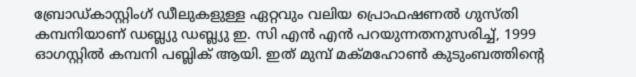ബ്രോഡ്കാസ്റ്റിംഗ് ഡീലുകളുള്ള ഏറ്റവും വലിയ പ്രൊഫഷണൽ ഗുസ്തി കമ്പനിയാണ് ഡബ്ല്യു ഡബ്ല്യു ഇ. സി എൻ എൻ പറയുന്നതനുസരിച്ച്, 1999 ഓഗസ്റ്റിൽ കമ്പനി പബ്ലിക് ആയി. ഇത് മുമ്പ് മക്മഹോൺ കുടുംബത്തിന്റെ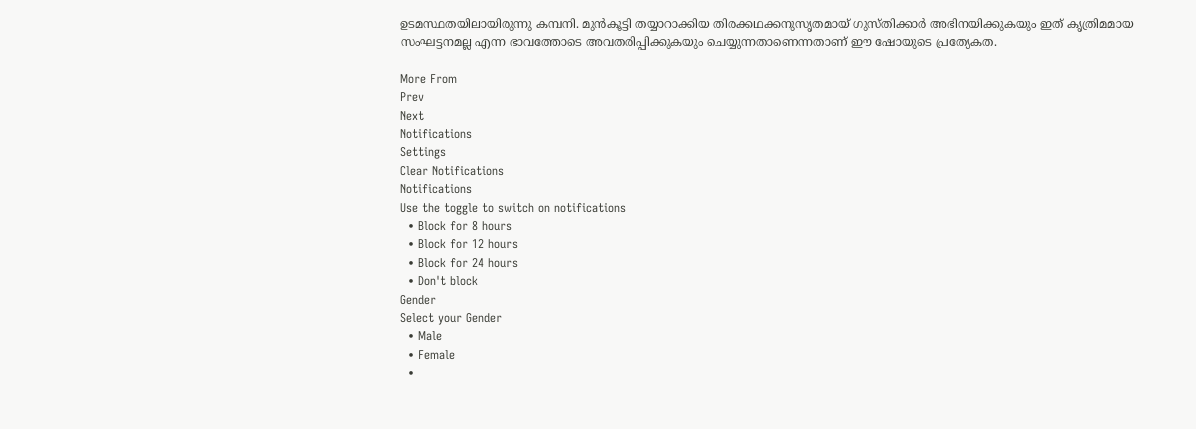ഉടമസ്ഥതയിലായിരുന്നു കമ്പനി. മുൻകൂട്ടി തയ്യാറാക്കിയ തിരക്കഥക്കനുസൃതമായ് ഗുസ്തിക്കാർ അഭിനയിക്കുകയും ഇത് കൃത്രിമമായ സംഘട്ടനമല്ല എന്ന ഭാവത്തോടെ അവതരിപ്പിക്കുകയും ചെയ്യുന്നതാണെന്നതാണ് ഈ ഷോയുടെ പ്രത്യേകത.

More From
Prev
Next
Notifications
Settings
Clear Notifications
Notifications
Use the toggle to switch on notifications
  • Block for 8 hours
  • Block for 12 hours
  • Block for 24 hours
  • Don't block
Gender
Select your Gender
  • Male
  • Female
  •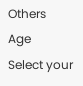Others
Age
Select your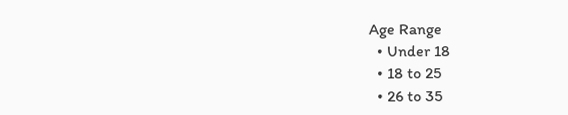Age Range
  • Under 18
  • 18 to 25
  • 26 to 35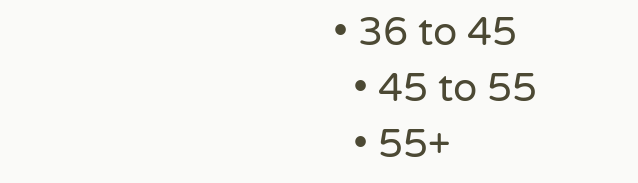• 36 to 45
  • 45 to 55
  • 55+